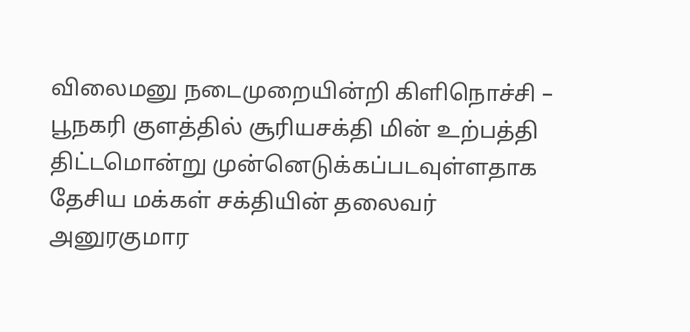விலைமனு நடைமுறையின்றி கிளிநொச்சி – பூநகரி குளத்தில் சூரியசக்தி மின் உற்பத்தி திட்டமொன்று முன்னெடுக்கப்படவுள்ளதாக தேசிய மக்கள் சக்தியின் தலைவர் அனுரகுமார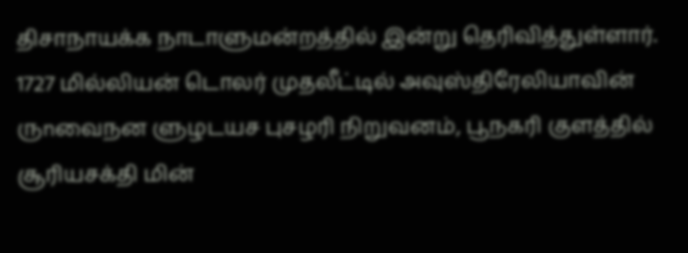திசாநாயக்க நாடாளுமன்றத்தில் இன்று தெரிவித்துள்ளார்.
1727 மில்லியன் டொலர் முதலீட்டில் அவுஸ்திரேலியாவின் ருnவைநன ளுழடயச புசழரி நிறுவனம், பூநகரி குளத்தில் சூரியசக்தி மின்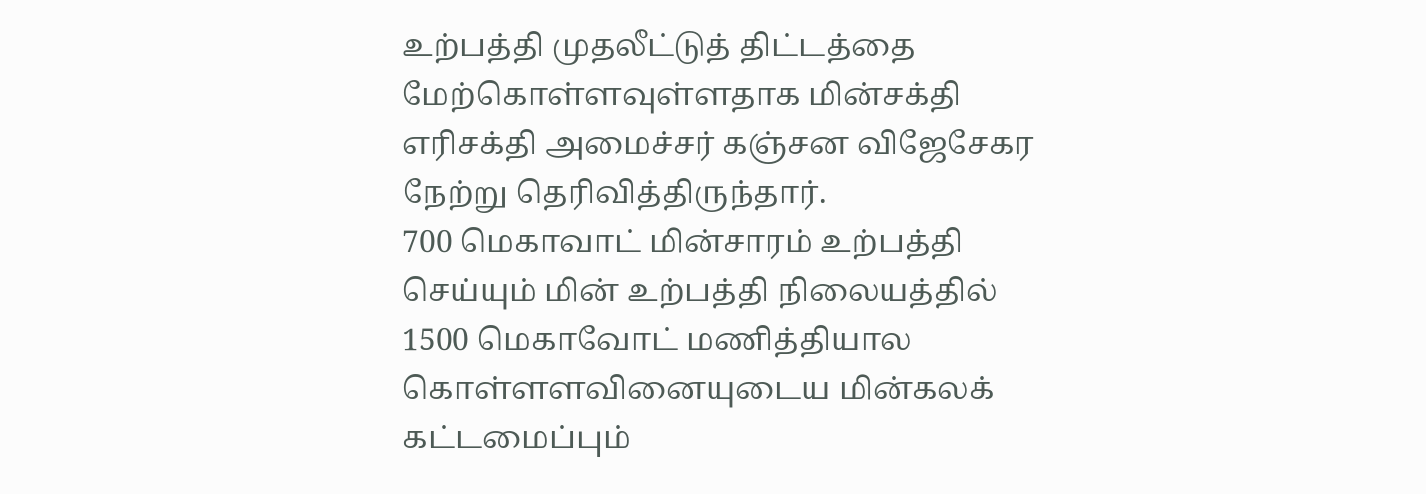உற்பத்தி முதலீட்டுத் திட்டத்தை மேற்கொள்ளவுள்ளதாக மின்சக்தி எரிசக்தி அமைச்சர் கஞ்சன விஜேசேகர நேற்று தெரிவித்திருந்தார்.
700 மெகாவாட் மின்சாரம் உற்பத்தி செய்யும் மின் உற்பத்தி நிலையத்தில் 1500 மெகாவோட் மணித்தியால கொள்ளளவினையுடைய மின்கலக் கட்டமைப்பும்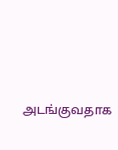அடங்குவதாக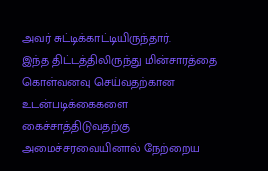அவர் சுட்டிக்காட்டியிருந்தார்.
இந்த திட்டத்திலிருந்து மின்சாரத்தை கொள்வனவு செய்வதற்கான உடன்படிக்கைகளை கைச்சாத்திடுவதற்கு அமைச்சரவையினால் நேற்றைய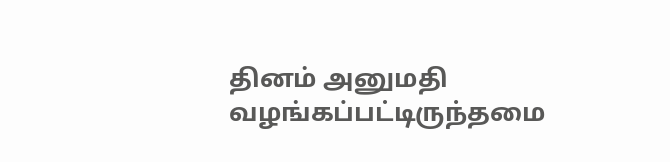தினம் அனுமதி வழங்கப்பட்டிருந்தமை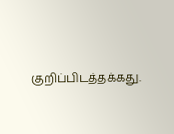குறிப்பிடத்தக்கது.